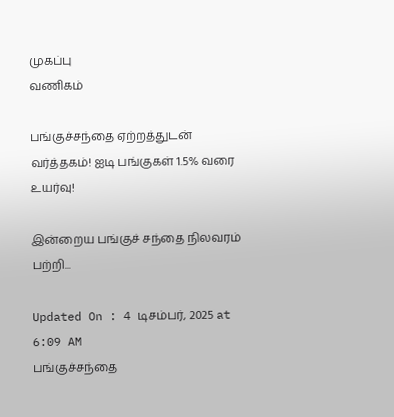முகப்பு
வணிகம்

பங்குச்சந்தை ஏற்றத்துடன் வர்த்தகம்! ஐடி பங்குகள் 1.5% வரை உயர்வு!

இன்றைய பங்குச் சந்தை நிலவரம் பற்றி...

Updated On : 4 டிசம்பர், 2025 at 6:09 AM
பங்குச்சந்தை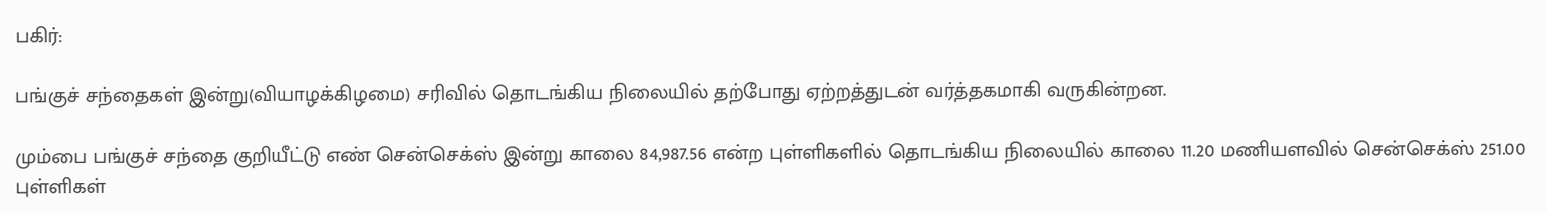பகிர்:

பங்குச் சந்தைகள் இன்று(வியாழக்கிழமை) சரிவில் தொடங்கிய நிலையில் தற்போது ஏற்றத்துடன் வர்த்தகமாகி வருகின்றன.

மும்பை பங்குச் சந்தை குறியீட்டு எண் சென்செக்ஸ் இன்று காலை 84,987.56 என்ற புள்ளிகளில் தொடங்கிய நிலையில் காலை 11.20 மணியளவில் சென்செக்ஸ் 251.00 புள்ளிகள்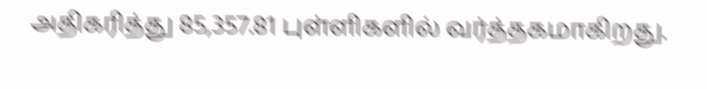அதிகரித்து 85,357.81 புள்ளிகளில் வர்த்தகமாகிறது.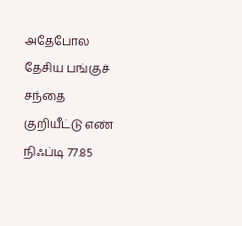அதேபோல தேசிய பங்குச் சந்தை குறியீட்டு எண் நிஃப்டி 77.85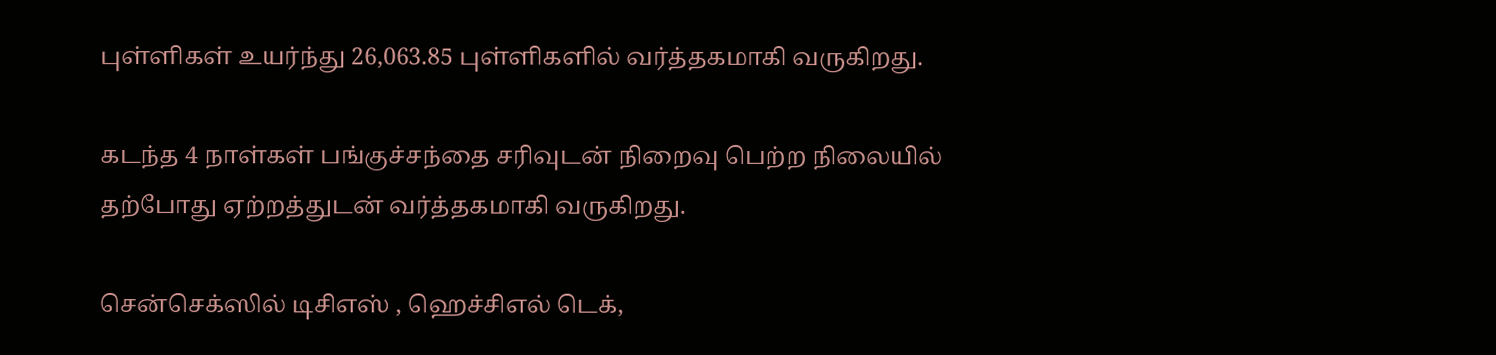புள்ளிகள் உயர்ந்து 26,063.85 புள்ளிகளில் வர்த்தகமாகி வருகிறது.

கடந்த 4 நாள்கள் பங்குச்சந்தை சரிவுடன் நிறைவு பெற்ற நிலையில் தற்போது ஏற்றத்துடன் வர்த்தகமாகி வருகிறது.

சென்செக்ஸில் டிசிஎஸ் , ஹெச்சிஎல் டெக்,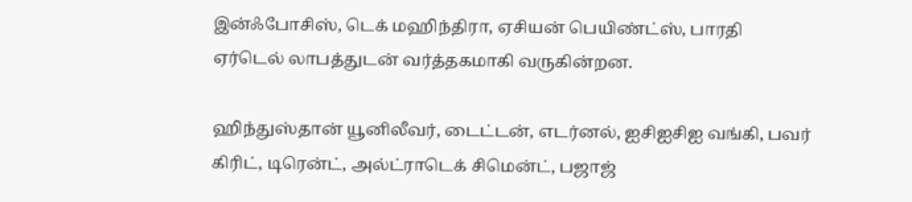இன்ஃபோசிஸ், டெக் மஹிந்திரா, ஏசியன் பெயிண்ட்ஸ், பாரதி ஏர்டெல் லாபத்துடன் வர்த்தகமாகி வருகின்றன.

ஹிந்துஸ்தான் யூனிலீவர், டைட்டன், எடர்னல், ஐசிஐசிஐ வங்கி, பவர் கிரிட், டிரென்ட், அல்ட்ராடெக் சிமென்ட், பஜாஜ்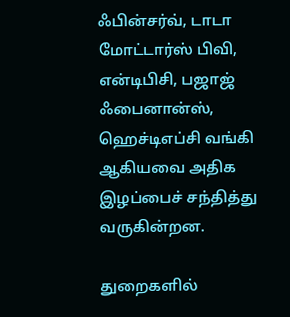ஃபின்சர்வ், டாடா மோட்டார்ஸ் பிவி, என்டிபிசி, பஜாஜ் ஃபைனான்ஸ், ஹெச்டிஎப்சி வங்கி ஆகியவை அதிக இழப்பைச் சந்தித்து வருகின்றன.

துறைகளில்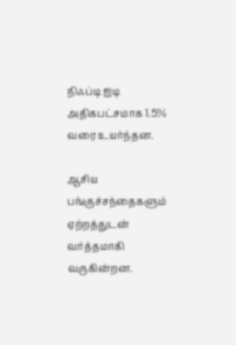நிஃப்டி ஐடி அதிகபட்சமாக 1.5% வரை உயர்ந்தன.

ஆசிய பங்குச்சந்தைகளும் ஏற்றத்துடன் வர்த்தமாகி வருகின்றன.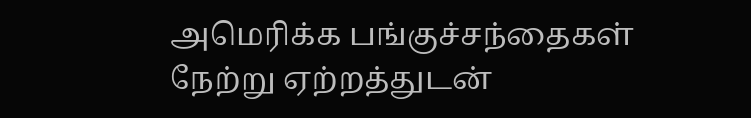அமெரிக்க பங்குச்சந்தைகள் நேற்று ஏற்றத்துடன்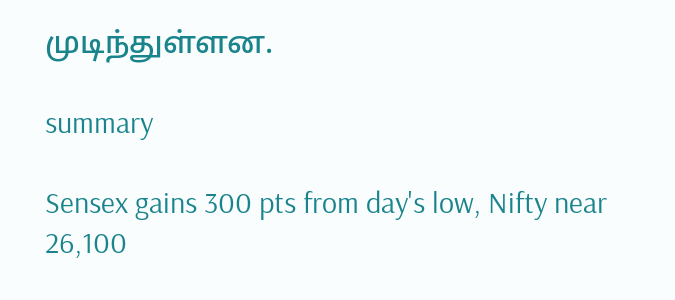முடிந்துள்ளன.

summary

Sensex gains 300 pts from day's low, Nifty near 26,100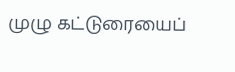முழு கட்டுரையைப்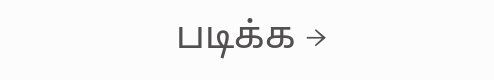படிக்க →